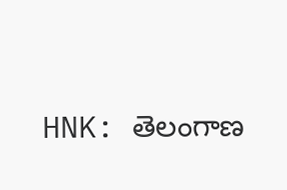HNK: తెలంగాణ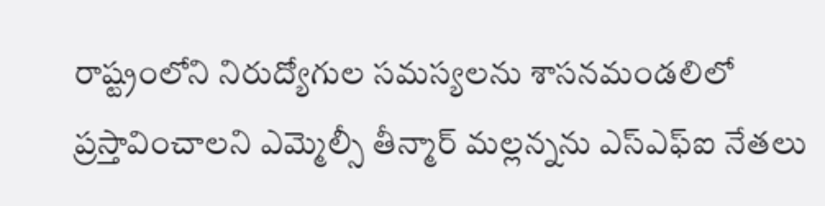రాష్ట్రంలోని నిరుద్యోగుల సమస్యలను శాసనమండలిలో ప్రస్తావించాలని ఎమ్మెల్సీ తీన్మార్ మల్లన్నను ఎస్ఎఫ్ఐ నేతలు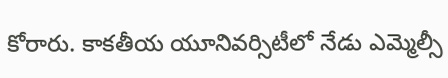కోరారు. కాకతీయ యూనివర్సిటీలో నేడు ఎమ్మెల్సీ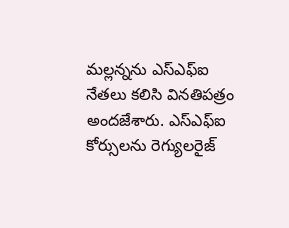మల్లన్నను ఎస్ఎఫ్ఐ నేతలు కలిసి వినతిపత్రం అందజేశారు. ఎస్ఎఫ్ఐ కోర్సులను రెగ్యులరైజ్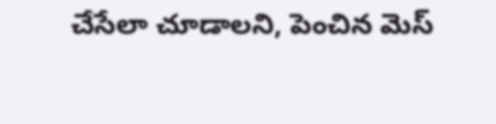చేసేలా చూడాలని, పెంచిన మెస్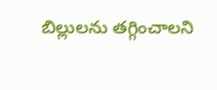బిల్లులను తగ్గించాలని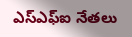ఎస్ఎఫ్ఐ నేతలు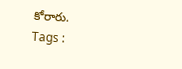కోరారు.
Tags :